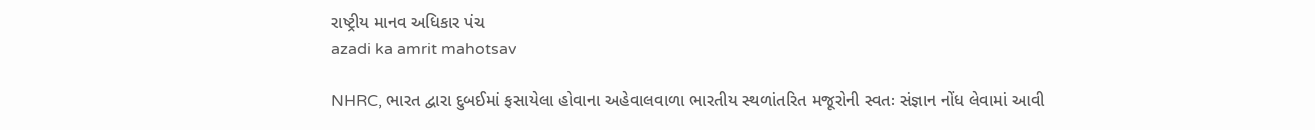રાષ્ટ્રીય માનવ અધિકાર પંચ
azadi ka amrit mahotsav

NHRC, ભારત દ્વારા દુબઈમાં ફસાયેલા હોવાના અહેવાલવાળા ભારતીય સ્થળાંતરિત મજૂરોની સ્વતઃ સંજ્ઞાન નોંધ લેવામાં આવી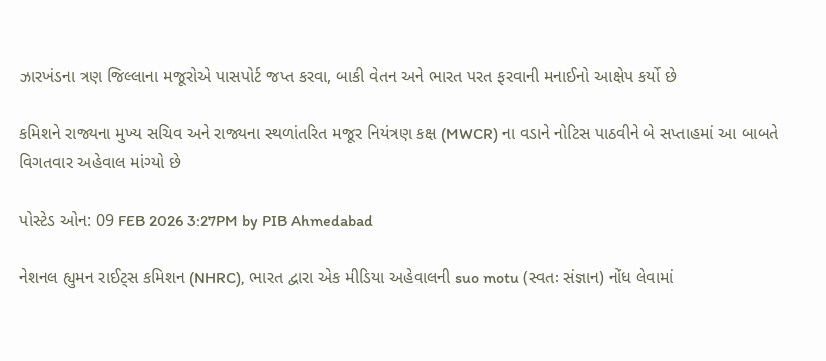ઝારખંડના ત્રણ જિલ્લાના મજૂરોએ પાસપોર્ટ જપ્ત કરવા, બાકી વેતન અને ભારત પરત ફરવાની મનાઈનો આક્ષેપ કર્યો છે

કમિશને રાજ્યના મુખ્ય સચિવ અને રાજ્યના સ્થળાંતરિત મજૂર નિયંત્રણ કક્ષ (MWCR) ના વડાને નોટિસ પાઠવીને બે સપ્તાહમાં આ બાબતે વિગતવાર અહેવાલ માંગ્યો છે

પોસ્ટેડ ઓન: 09 FEB 2026 3:27PM by PIB Ahmedabad

નેશનલ હ્યુમન રાઈટ્સ કમિશન (NHRC), ભારત દ્વારા એક મીડિયા અહેવાલની suo motu (સ્વતઃ સંજ્ઞાન) નોંધ લેવામાં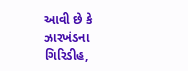આવી છે કે ઝારખંડના ગિરિડીહ,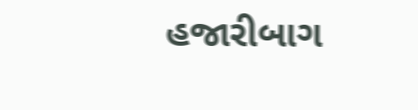હજારીબાગ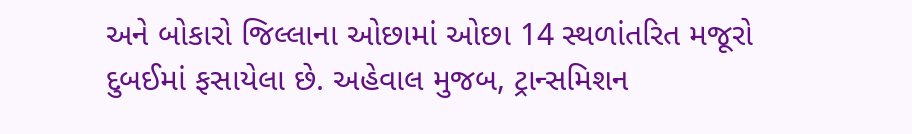અને બોકારો જિલ્લાના ઓછામાં ઓછા 14 સ્થળાંતરિત મજૂરો દુબઈમાં ફસાયેલા છે. અહેવાલ મુજબ, ટ્રાન્સમિશન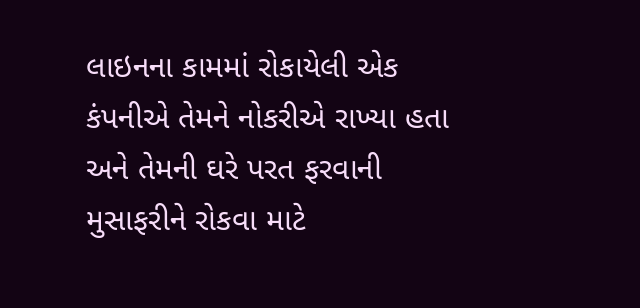લાઇનના કામમાં રોકાયેલી એક કંપનીએ તેમને નોકરીએ રાખ્યા હતા અને તેમની ઘરે પરત ફરવાની મુસાફરીને રોકવા માટે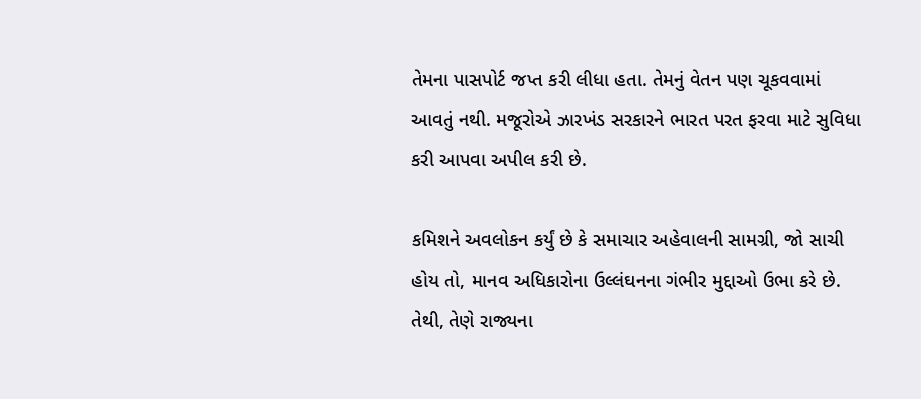તેમના પાસપોર્ટ જપ્ત કરી લીધા હતા. તેમનું વેતન પણ ચૂકવવામાં આવતું નથી. મજૂરોએ ઝારખંડ સરકારને ભારત પરત ફરવા માટે સુવિધા કરી આપવા અપીલ કરી છે.

કમિશને અવલોકન કર્યું છે કે સમાચાર અહેવાલની સામગ્રી, જો સાચી હોય તો, માનવ અધિકારોના ઉલ્લંઘનના ગંભીર મુદ્દાઓ ઉભા કરે છે. તેથી, તેણે રાજ્યના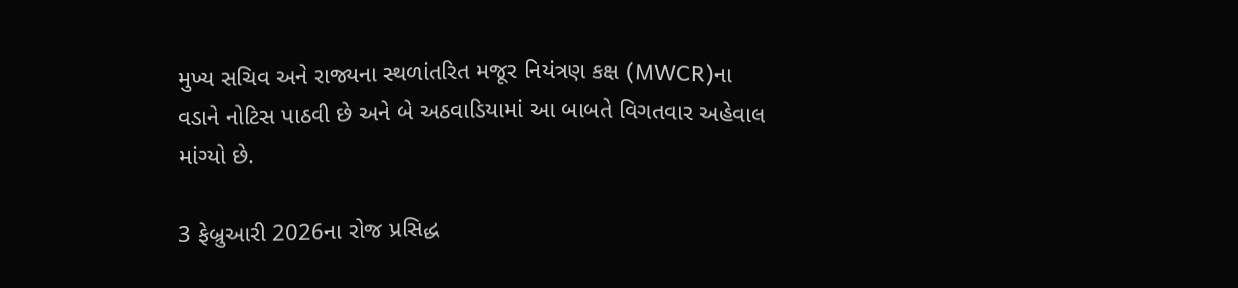મુખ્ય સચિવ અને રાજ્યના સ્થળાંતરિત મજૂર નિયંત્રણ કક્ષ (MWCR)ના વડાને નોટિસ પાઠવી છે અને બે અઠવાડિયામાં આ બાબતે વિગતવાર અહેવાલ માંગ્યો છે.

3 ફેબ્રુઆરી 2026ના રોજ પ્રસિદ્ધ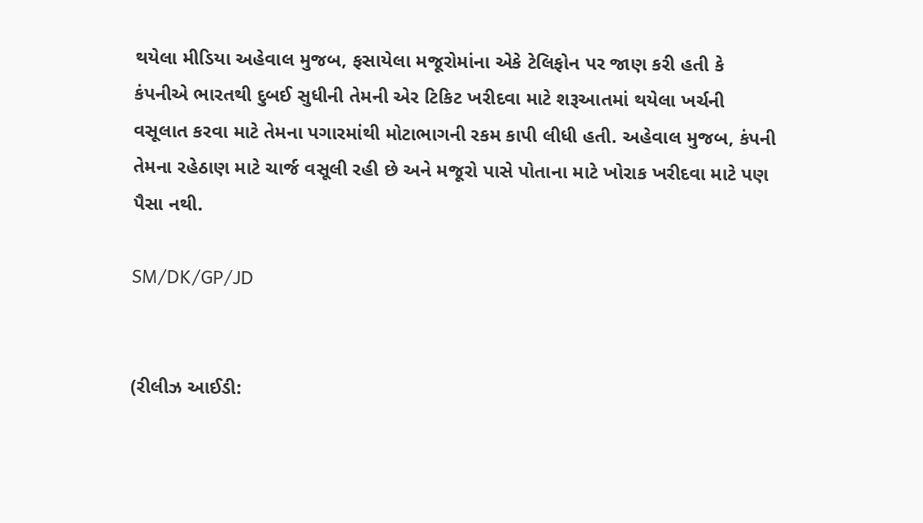થયેલા મીડિયા અહેવાલ મુજબ, ફસાયેલા મજૂરોમાંના એકે ટેલિફોન પર જાણ કરી હતી કે કંપનીએ ભારતથી દુબઈ સુધીની તેમની એર ટિકિટ ખરીદવા માટે શરૂઆતમાં થયેલા ખર્ચની વસૂલાત કરવા માટે તેમના પગારમાંથી મોટાભાગની રકમ કાપી લીધી હતી. અહેવાલ મુજબ, કંપની તેમના રહેઠાણ માટે ચાર્જ વસૂલી રહી છે અને મજૂરો પાસે પોતાના માટે ખોરાક ખરીદવા માટે પણ પૈસા નથી.

SM/DK/GP/JD


(રીલીઝ આઈડી: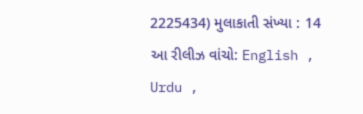2225434) મુલાકાતી સંખ્યા : 14
આ રીલીઝ વાંચો: English , Urdu ,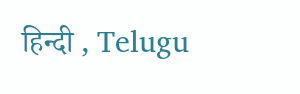हिन्दी , Telugu